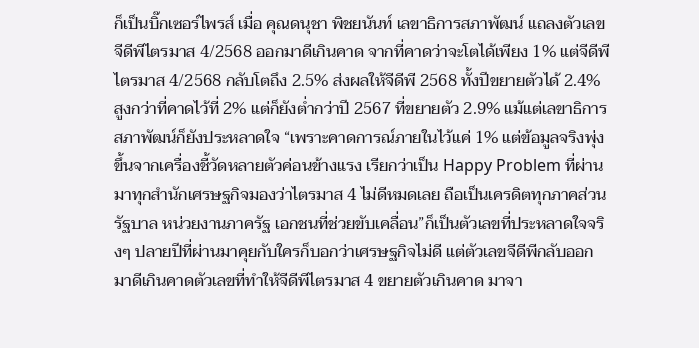ก็เป็นบิ๊กเซอร์ไพรส์ เมื่อ คุณดนุชา พิชยนันท์ เลขาธิการสภาพัฒน์ แถลงตัวเลข จีดีพีไตรมาส 4/2568 ออกมาดีเกินคาด จากที่คาดว่าจะโตได้เพียง 1% แต่จีดีพีไตรมาส 4/2568 กลับโตถึง 2.5% ส่งผลให้จีดีพี 2568 ทั้งปีขยายตัวได้ 2.4% สูงกว่าที่คาดไว้ที่ 2% แต่ก็ยังตํ่ากว่าปี 2567 ที่ขยายตัว 2.9% แม้แต่เลขาธิการสภาพัฒน์ก็ยังประหลาดใจ “เพราะคาดการณ์ภายในไว้แค่ 1% แต่ข้อมูลจริงพุ่งขึ้นจากเครื่องชี้วัดหลายตัวค่อนข้างแรง เรียกว่าเป็น Happy Problem ที่ผ่านมาทุกสำนักเศรษฐกิจมองว่าไตรมาส 4 ไม่ดีหมดเลย ถือเป็นเครดิตทุกภาคส่วน รัฐบาล หน่วยงานภาครัฐ เอกชนที่ช่วยขับเคลื่อน”ก็เป็นตัวเลขที่ประหลาดใจจริงๆ ปลายปีที่ผ่านมาคุยกับใครก็บอกว่าเศรษฐกิจไม่ดี แต่ตัวเลขจีดีพีกลับออกมาดีเกินคาดตัวเลขที่ทำให้จีดีพีไตรมาส 4 ขยายตัวเกินคาด มาจา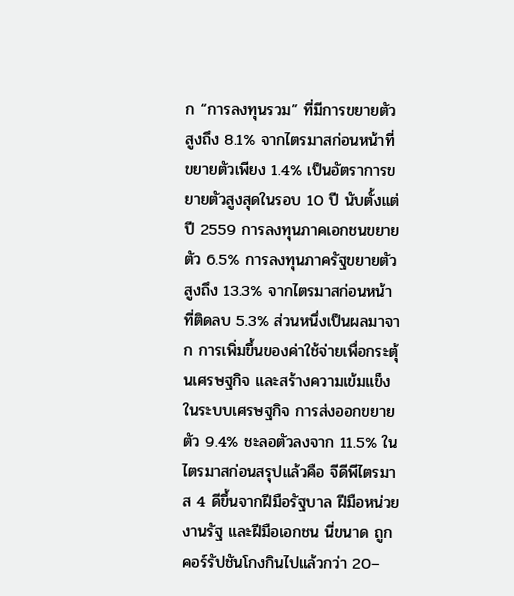ก “การลงทุนรวม” ที่มีการขยายตัวสูงถึง 8.1% จากไตรมาสก่อนหน้าที่ขยายตัวเพียง 1.4% เป็นอัตราการขยายตัวสูงสุดในรอบ 10 ปี นับตั้งแต่ปี 2559 การลงทุนภาคเอกชนขยายตัว 6.5% การลงทุนภาครัฐขยายตัวสูงถึง 13.3% จากไตรมาสก่อนหน้าที่ติดลบ 5.3% ส่วนหนึ่งเป็นผลมาจาก การเพิ่มขึ้นของค่าใช้จ่ายเพื่อกระตุ้นเศรษฐกิจ และสร้างความเข้มแข็งในระบบเศรษฐกิจ การส่งออกขยายตัว 9.4% ชะลอตัวลงจาก 11.5% ในไตรมาสก่อนสรุปแล้วคือ จีดีพีไตรมาส 4 ดีขึ้นจากฝีมือรัฐบาล ฝีมือหน่วยงานรัฐ และฝีมือเอกชน นี่ขนาด ถูกคอร์รัปชันโกงกินไปแล้วกว่า 20–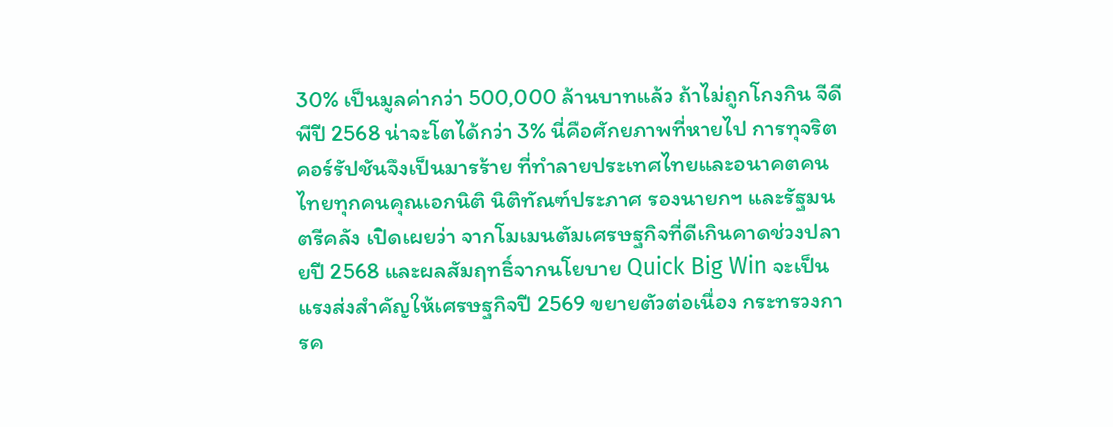30% เป็นมูลค่ากว่า 500,000 ล้านบาทแล้ว ถ้าไม่ถูกโกงกิน จีดีพีปี 2568 น่าจะโตได้กว่า 3% นี่คือศักยภาพที่หายไป การทุจริตคอร์รัปชันจึงเป็นมารร้าย ที่ทำลายประเทศไทยและอนาคตคนไทยทุกคนคุณเอกนิติ นิติทัณฑ์ประภาศ รองนายกฯ และรัฐมนตรีคลัง เปิดเผยว่า จากโมเมนตัมเศรษฐกิจที่ดีเกินคาดช่วงปลายปี 2568 และผลสัมฤทธิ์จากนโยบาย Quick Big Win จะเป็นแรงส่งสำคัญให้เศรษฐกิจปี 2569 ขยายตัวต่อเนื่อง กระทรวงการค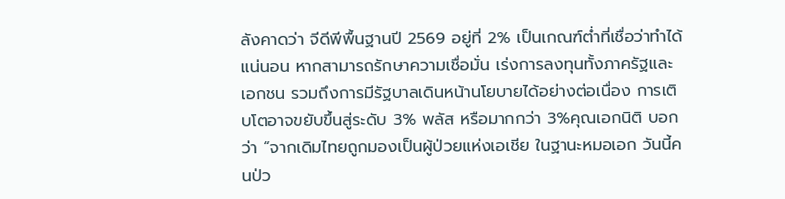ลังคาดว่า จีดีพีพื้นฐานปี 2569 อยู่ที่ 2% เป็นเกณฑ์ต่ำที่เชื่อว่าทำได้แน่นอน หากสามารถรักษาความเชื่อมั่น เร่งการลงทุนทั้งภาครัฐและเอกชน รวมถึงการมีรัฐบาลเดินหน้านโยบายได้อย่างต่อเนื่อง การเติบโตอาจขยับขึ้นสู่ระดับ 3% พลัส หรือมากกว่า 3%คุณเอกนิติ บอกว่า “จากเดิมไทยถูกมองเป็นผู้ป่วยแห่งเอเชีย ในฐานะหมอเอก วันนี้คนป่ว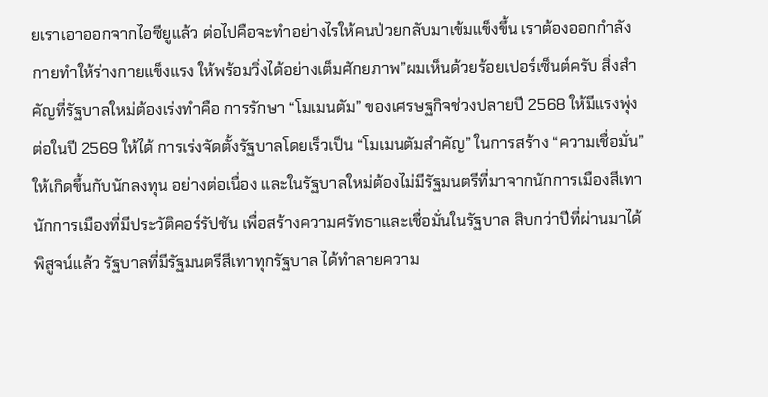ยเราเอาออกจากไอซียูแล้ว ต่อไปคือจะทำอย่างไรให้คนป่วยกลับมาเข้มแข็งขึ้น เราต้องออกกำลังกายทำให้ร่างกายแข็งแรง ให้พร้อมวิ่งได้อย่างเต็มศักยภาพ”ผมเห็นด้วยร้อยเปอร์เซ็นต์ครับ สิ่งสำคัญที่รัฐบาลใหม่ต้องเร่งทำคือ การรักษา “โมเมนตัม” ของเศรษฐกิจช่วงปลายปี 2568 ให้มีแรงพุ่งต่อในปี 2569 ให้ได้ การเร่งจัดตั้งรัฐบาลโดยเร็วเป็น “โมเมนตัมสำคัญ” ในการสร้าง “ความเชื่อมั่น” ให้เกิดขึ้นกับนักลงทุน อย่างต่อเนื่อง และในรัฐบาลใหม่ต้องไม่มีรัฐมนตรีที่มาจากนักการเมืองสีเทา นักการเมืองที่มีประวัติคอร์รัปชัน เพื่อสร้างความศรัทธาและเชื่อมั่นในรัฐบาล สิบกว่าปีที่ผ่านมาได้พิสูจน์แล้ว รัฐบาลที่มีรัฐมนตรีสีเทาทุกรัฐบาล ได้ทำลายความ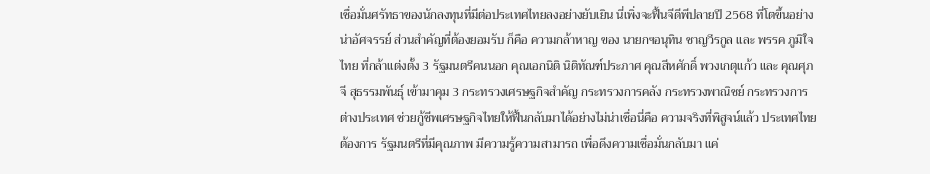เชื่อมั่นศรัทธาของนักลงทุนที่มีต่อประเทศไทยลงอย่างยับเยิน นี่เพิ่งจะฟื้นจีดีพีปลายปี 2568 ที่โตขึ้นอย่างน่าอัศจรรย์ ส่วนสำคัญที่ต้องยอมรับ ก็คือ ความกล้าหาญ ของ นายกฯอนุทิน ชาญวีรกูล และ พรรค ภูมิใจไทย ที่กล้าแต่งตั้ง 3 รัฐมนตรีคนนอก คุณเอกนิติ นิติทัณฑ์ประภาศ คุณสีหศักดิ์ พวงเกตุแก้ว และ คุณศุภจี สุธรรมพันธุ์ เข้ามาคุม 3 กระทรวงเศรษฐกิจสำคัญ กระทรวงการคลัง กระทรวงพาณิชย์ กระทรวงการต่างประเทศ ช่วยกู้ชีพเศรษฐกิจไทยให้ฟื้นกลับมาได้อย่างไม่น่าเชื่อนี่คือ ความจริงที่พิสูจน์แล้ว ประเทศไทยต้องการ รัฐมนตรีที่มีคุณภาพ มีความรู้ความสามารถ เพื่อดึงความเชื่อมั่นกลับมา แค่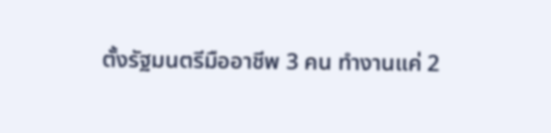ตั้งรัฐมนตรีมืออาชีพ 3 คน ทำงานแค่ 2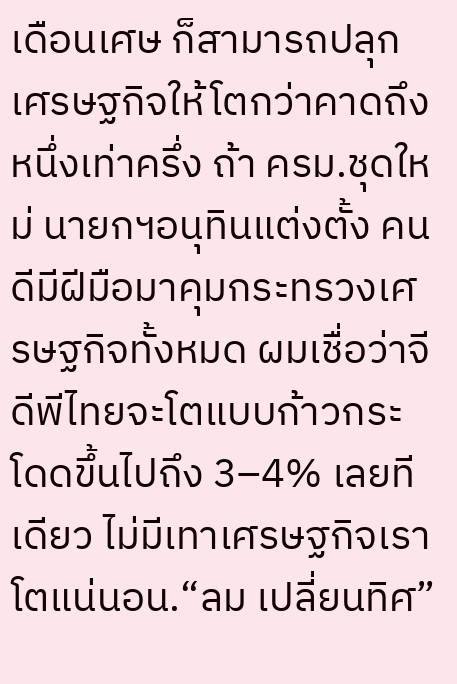เดือนเศษ ก็สามารถปลุกเศรษฐกิจให้โตกว่าคาดถึงหนึ่งเท่าครึ่ง ถ้า ครม.ชุดใหม่ นายกฯอนุทินแต่งตั้ง คนดีมีฝีมือมาคุมกระทรวงเศรษฐกิจทั้งหมด ผมเชื่อว่าจีดีพีไทยจะโตแบบก้าวกระโดดขึ้นไปถึง 3–4% เลยทีเดียว ไม่มีเทาเศรษฐกิจเราโตแน่นอน.“ลม เปลี่ยนทิศ”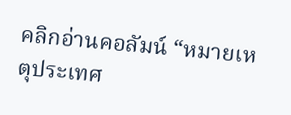คลิกอ่านคอลัมน์ “หมายเหตุประเทศ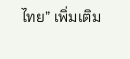ไทย” เพิ่มเติม